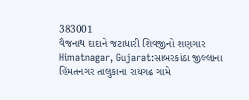383001
વૈજનાથ દાદાને જટાધારી શિવજીનો શણગાર
Himatnagar, Gujarat:સાબરકાંઠા જીલ્લાના હિંમતનગર તાલુકાના રાયગઢ ગામે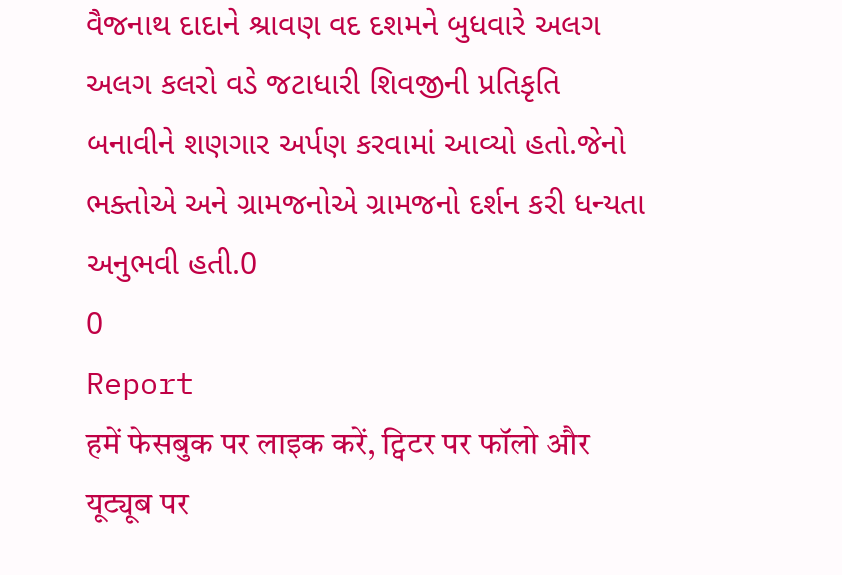વૈજનાથ દાદાને શ્રાવણ વદ દશમને બુધવારે અલગ અલગ કલરો વડે જટાધારી શિવજીની પ્રતિકૃતિ બનાવીને શણગાર અર્પણ કરવામાં આવ્યો હતો.જેનો ભક્તોએ અને ગ્રામજનોએ ગ્રામજનો દર્શન કરી ધન્યતા અનુભવી હતી.0
0
Report
हमें फेसबुक पर लाइक करें, ट्विटर पर फॉलो और यूट्यूब पर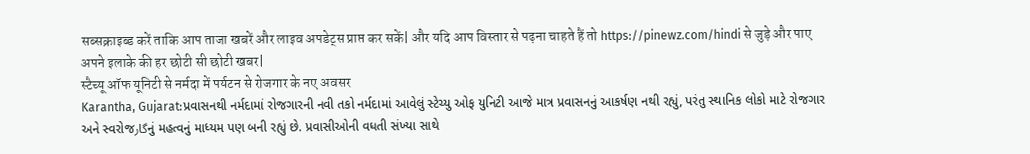सब्सक्राइब्ड करें ताकि आप ताजा खबरें और लाइव अपडेट्स प्राप्त कर सकें| और यदि आप विस्तार से पढ़ना चाहते हैं तो https://pinewz.com/hindi से जुड़े और पाए अपने इलाके की हर छोटी सी छोटी खबर|
स्टैच्यू ऑफ यूनिटी से नर्मदा में पर्यटन से रोजगार के नए अवसर
Karantha, Gujarat:પ્રવાસનથી નર્મદામાં રોજગારની નવી તકો નર્મદામાં આવેલું સ્ટેચ્યુ ઓફ યુનિટી આજે માત્ર પ્રવાસનનું આકર્ષણ નથી રહ્યું, પરંતુ સ્થાનિક લોકો માટે રોજગાર અને સ્વરોજگارનું મહત્વનું માધ્યમ પણ બની રહ્યું છે. પ્રવાસીઓની વધતી સંખ્યા સાથે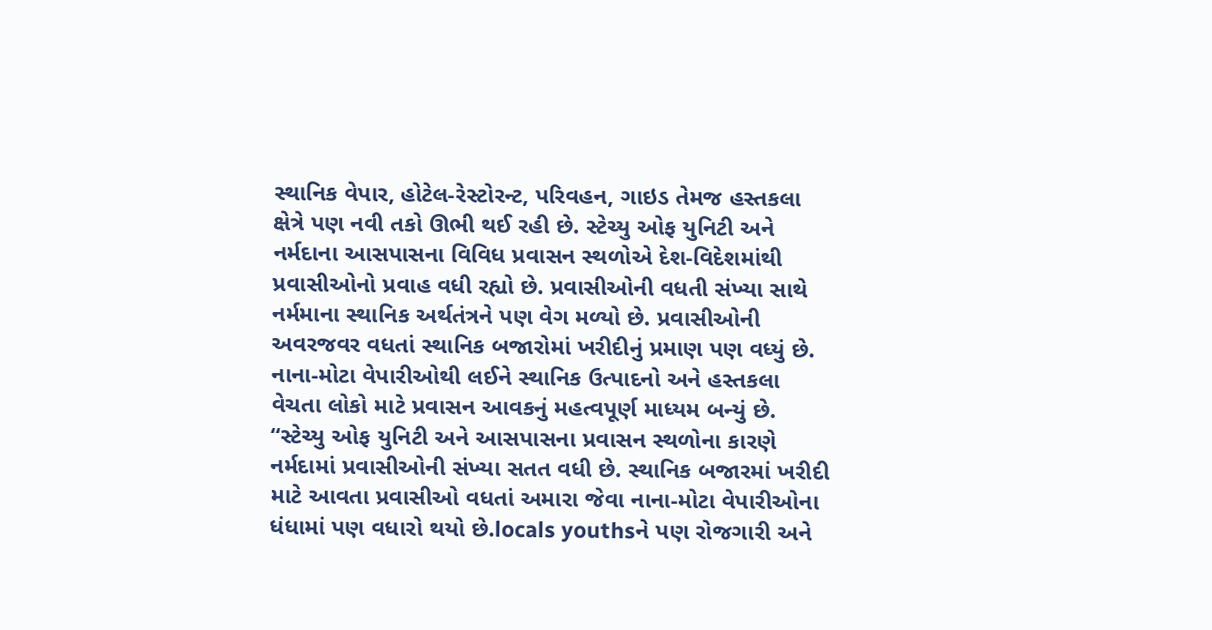સ્થાનિક વેપાર, હોટેલ-રેસ્ટોરન્ટ, પરિવહન, ગાઇડ તેમજ હસ્તકલા ક્ષેત્રે પણ નવી તકો ઊભી થઈ રહી છે. સ્ટેચ્યુ ઓફ યુનિટી અને નર્મદાના આસપાસના વિવિધ પ્રવાસન સ્થળોએ દેશ-વિદેશમાંથી પ્રવાસીઓનો પ્રવાહ વધી રહ્યો છે. પ્રવાસીઓની વધતી સંખ્યા સાથે નર્મમાના સ્થાનિક અર્થતંત્રને પણ વેગ મળ્યો છે. પ્રવાસીઓની અવરજવર વધતાં સ્થાનિક બજારોમાં ખરીદીનું પ્રમાણ પણ વધ્યું છે. નાના-મોટા વેપારીઓથી લઈને સ્થાનિક ઉત્પાદનો અને હસ્તકલા વેચતા લોકો માટે પ્રવાસન આવકનું મહત્વપૂર્ણ માધ્યમ બન્યું છે. “સ્ટેચ્યુ ઓફ યુનિટી અને આસપાસના પ્રવાસન સ્થળોના કારણે નર્મદામાં પ્રવાસીઓની સંખ્યા સતત વધી છે. સ્થાનિક બજારમાં ખરીદી માટે આવતા પ્રવાસીઓ વધતાં અમારા જેવા નાના-મોટા વેપારીઓના ધંધામાં પણ વધારો થયો છે.locals youthsને પણ રોજગારી અને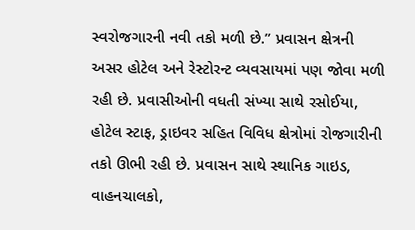સ્વરોજગારની નવી તકો મળી છે.” પ્રવાસન ક્ષેત્રની અસર હોટેલ અને રેસ્ટોરન્ટ વ્યવસાયમાં પણ જોવા મળી રહી છે. પ્રવાસીઓની વધતી સંખ્યા સાથે રસોઈયા, હોટેલ સ્ટાફ, ડ્રાઇવર સહિત વિવિધ ક્ષેત્રોમાં રોજગારીની તકો ઊભી રહી છે. પ્રવાસન સાથે સ્થાનિક ગાઇડ, વાહનચાલકો,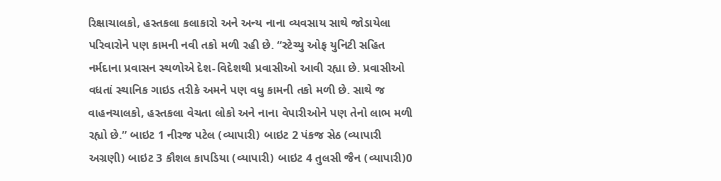રિક્ષાચાલકો, હસ્તકલા કલાકારો અને અન્ય નાના વ્યવસાય સાથે જોડાયેલા પરિવારોને પણ કામની નવી તકો મળી રહી છે. “સ્ટેચ્યુ ઓફ યુનિટી સહિત નર્મદાના પ્રવાસન સ્થળોએ દેશ-વિદેશથી પ્રવાસીઓ આવી રહ્યા છે. પ્રવાસીઓ વધતાં સ્થાનિક ગાઇડ તરીકે અમને પણ વધુ કામની તકો મળી છે. સાથે જ વાહનચાલકો, હસ્તકલા વેચતા લોકો અને નાના વેપારીઓને પણ તેનો લાભ મળી રહ્યો છે.” બાઇટ 1 નીરજ પટેલ (વ્યાપારી) બાઇટ 2 પંકજ સેઠ (વ્યાપારી અગ્રણી) બાઇટ 3 કૌશલ કાપડિયા (વ્યાપારી) બાઇટ 4 તુલસી જૈન (વ્યાપારી)0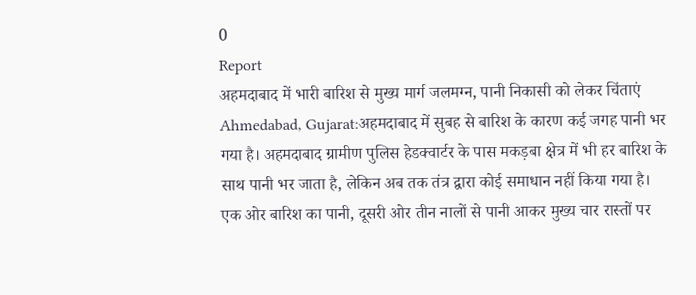0
Report
अहमदाबाद में भारी बारिश से मुख्य मार्ग जलमग्न, पानी निकासी को लेकर चिंताएं
Ahmedabad, Gujarat:अहमदाबाद में सुबह से बारिश के कारण कई जगह पानी भर गया है। अहमदाबाद ग्रामीण पुलिस हेडक्वार्टर के पास मकड़बा क्षेत्र में भी हर बारिश के साथ पानी भर जाता है, लेकिन अब तक तंत्र द्वारा कोई समाधान नहीं किया गया है। एक ओर बारिश का पानी, दूसरी ओर तीन नालों से पानी आकर मुख्य चार रास्तों पर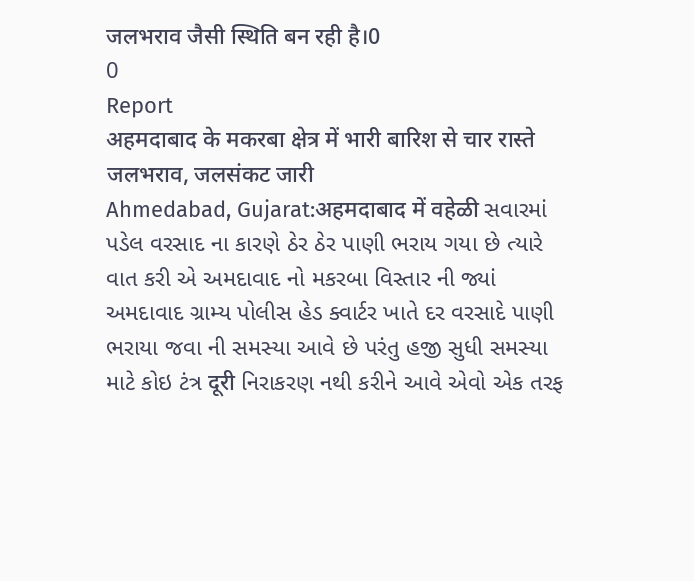जलभराव जैसी स्थिति बन रही है।0
0
Report
अहमदाबाद के मकरबा क्षेत्र में भारी बारिश से चार रास्ते जलभराव, जलसंकट जारी
Ahmedabad, Gujarat:अहमदाबाद में वहेळी સવારમાં પડેલ વરસાદ ના કારણે ઠેર ઠેર પાણી ભરાય ગયા છે ત્યારે વાત કરી એ અમદાવાદ નો મકરબા વિસ્તાર ની જ્યાં અમદાવાદ ગ્રામ્ય પોલીસ હેડ ક્વાર્ટર ખાતે દર વરસાદે પાણી ભરાયા જવા ની સમસ્યા આવે છે પરંતુ હજી સુધી સમસ્યા માટે કોઇ ટંત્ર दूरी નિરાકરણ નથી કરીને આવે એવો એક તરફ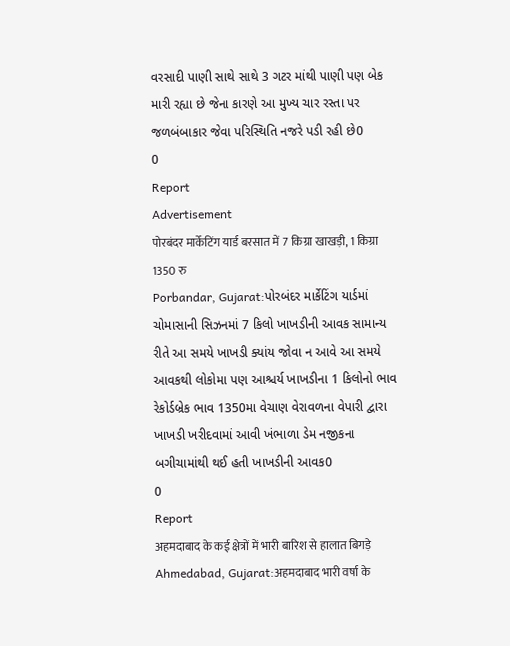વરસાદી પાણી સાથે સાથે 3 ગટર માંથી પાણી પણ બેક મારી રહ્યા છે જેના કારણે આ મુખ્ય ચાર રસ્તા પર જળબંબાકાર જેવા પરિસ્થિતિ નજરે પડી રહી છે0
0
Report
Advertisement
पोरबंदर मार्केटिंग यार्ड बरसात में 7 किग्रा खाखड़ी, 1 किग्रा 1350 रु
Porbandar, Gujarat:પોરબંદર માર્કેટિંગ યાર્ડમાં ચોમાસાની સિઝનમાં 7 કિલો ખાખડીની આવક સામાન્ય રીતે આ સમયે ખાખડી ક્યાંય જોવા ન આવે આ સમયે આવકથી લોકોમા પણ આશ્ચર્ય ખાખડીના 1 કિલોનો ભાવ રેકોર્ડબ્રેક ભાવ 1350મા વેચાણ વેરાવળના વેપારી દ્વારા ખાખડી ખરીદવામાં આવી ખંભાળા ડેમ નજીકના બગીચામાંથી થઈ હતી ખાખડીની આવક0
0
Report
अहमदाबाद के कई क्षेत्रों में भारी बारिश से हालात बिगड़े
Ahmedabad, Gujarat:अहमदाबाद भारी वर्षा के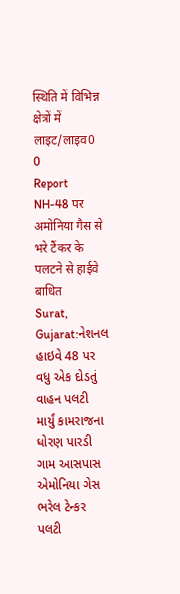स्थिति में विभिन्न क्षेत्रों में लाइट/लाइव0
0
Report
NH-48 पर अमोनिया गैस से भरे टैंकर के पलटने से हाईवे बाधित
Surat, Gujarat:નેશનલ હાઇવે 48 પર વધુ એક દોડતું વાહન પલટી માર્યું કામરાજના ધોરણ પારડી ગામ આસપાસ એમોનિયા ગેસ ભરેલ ટેન્કર પલટી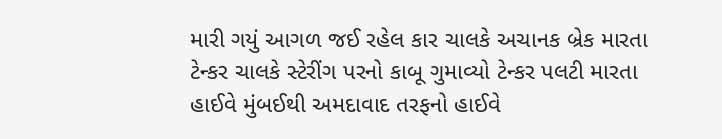મારી ગયું આગળ જઈ રહેલ કાર ચાલકે અચાનક બ્રેક મારતા ટેન્કર ચાલકે સ્ટેરીંગ પરનો કાબૂ ગુમાવ્યો ટેન્કર પલટી મારતા હાઈવે મુંબઈથી અમદાવાદ તરફનો હાઈવે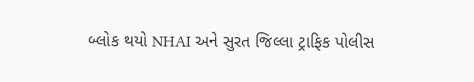બ્લોક થયો NHAI અને સુરત જિલ્લા ટ્રાફિક પોલીસ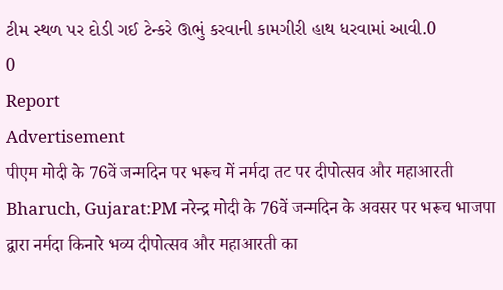ટીમ સ્થળ પર દોડી ગઈ ટેન્કરે ઊભું કરવાની કામગીરી હાથ ધરવામાં આવી.0
0
Report
Advertisement
पीएम मोदी के 76वें जन्मदिन पर भरूच में नर्मदा तट पर दीपोत्सव और महाआरती
Bharuch, Gujarat:PM नरेन्द्र मोदी के 76वें जन्मदिन के अवसर पर भरूच भाजपा द्वारा नर्मदा किनारे भव्य दीपोत्सव और महाआरती का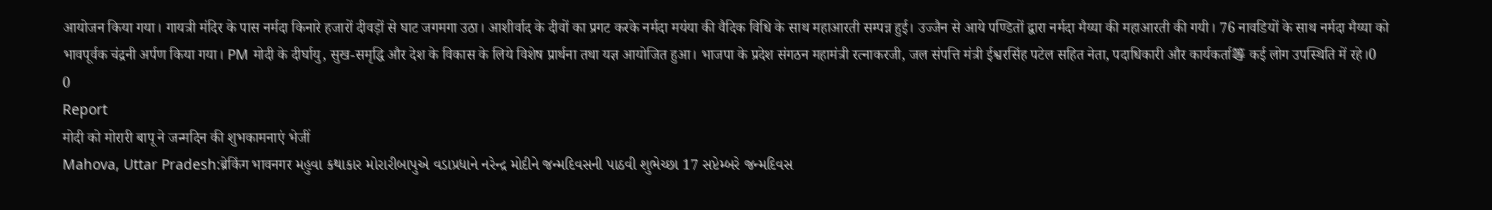आयोजन किया गया। गायत्री मंदिर के पास नर्मदा किनारे हजारों दीवड़ों से घाट जगमगा उठा। आशीर्वाद के दीवों का प्रगट करके नर्मदा मयंया की वैदिक विधि के साथ महाआरती सम्पन्न हुई। उज्जैन से आये पण्डितों द्वारा नर्मदा मैय्या की महाआरती की गयी। 76 नावडियों के साथ नर्मदा मैय्या को भावपूर्वक चंद्रनी अर्पण किया गया। PM मोदी के दीर्घायु, सुख-समृद्धि और देश के विकास के लिये विशेष प्रार्थना तथा यज्ञ आयोजित हुआ। भाजपा के प्रदेश संगठन महामंत्री रत्नाकरजी, जल संपत्ति मंत्री ईश्वरसिंह पटेल सहित नेता, पदाधिकारी और कार्यकर्ता等 कई लोग उपस्थिति में रहे।0
0
Report
मोदी को मोरारी बापू ने जन्मदिन की शुभकामनाएं भेजीं
Mahova, Uttar Pradesh:ब्रेकिंग भावनगर મહુવા કથાકાર મોરારીબાપુએ વડાપ્રધાને નરેન્દ્ર મોદીને જન્મદિવસની પાઠવી શુભેચ્છા 17 સપ્ટેમ્બરે જન્મદિવસ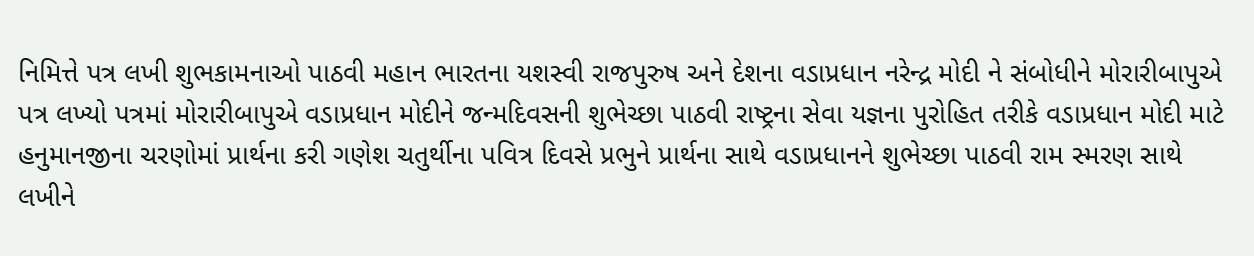નિમિત્તે પત્ર લખી શુભકામનાઓ પાઠવી મહાન ભારતના યશસ્વી રાજપુરુષ અને દેશના વડાપ્રધાન નરેન્દ્ર મોદી ને સંબોધીને મોરારીબાપુએ પત્ર લખ્યો પત્રમાં મોરારીબાપુએ વડાપ્રધાન મોદીને જન્મદિવસની શુભેચ્છા પાઠવી રાષ્ટ્રના સેવા યજ્ઞના પુરોહિત તરીકે વડાપ્રધાન મોદી માટે હનુમાનજીના ચરણોમાં પ્રાર્થના કરી ગણેશ ચતુર્થીના પવિત્ર દિવસે પ્રભુને પ્રાર્થના સાથે વડાપ્રધાનને શુભેચ્છા પાઠવી રામ સ્મરણ સાથે લખીને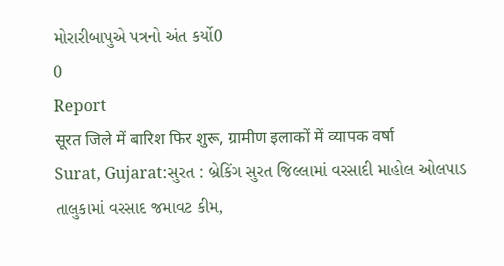મોરારીબાપુએ પત્રનો અંત કર્યો0
0
Report
सूरत जिले में बारिश फिर शुरू, ग्रामीण इलाकों में व्यापक वर्षा
Surat, Gujarat:સુરત : બ્રેકિંગ સુરત જિલ્લામાં વરસાદી માહોલ ઓલપાડ તાલુકામાં વરસાદ જમાવટ કીમ,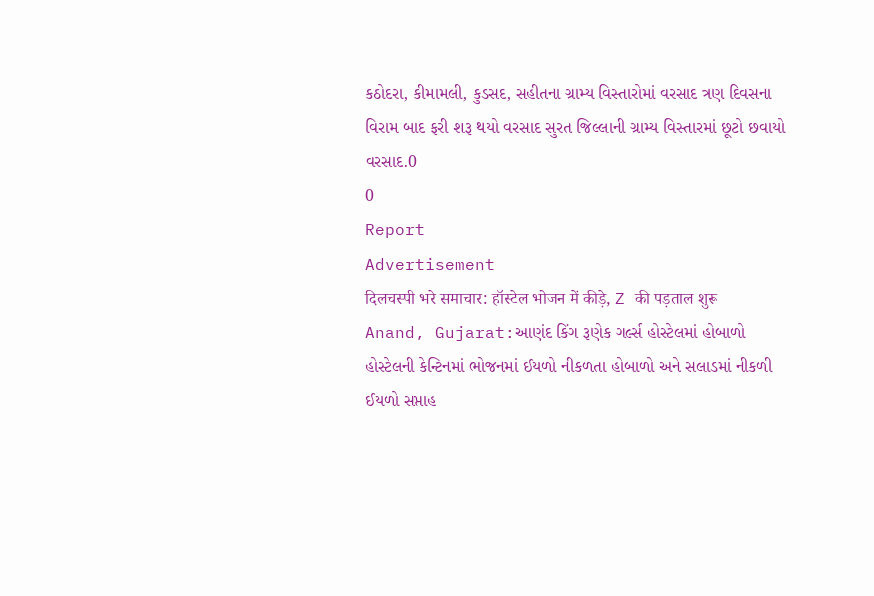કઠોદરા, કીમામલી, કુડસદ, સહીતના ગ્રામ્ય વિસ્તારોમાં વરસાદ ત્રણ દિવસના વિરામ બાદ ફરી શરૂ થયો વરસાદ સુરત જિલ્લાની ગ્રામ્ય વિસ્તારમાં છૂટો છવાયો વરસાદ.0
0
Report
Advertisement
दिलचस्पी भरे समाचार: हॉस्टेल भोजन में कीड़े, Z की पड़ताल शुरू
Anand, Gujarat:આણંદ કિંગ રૂણેક ગર્લ્સ હોસ્ટેલમાં હોબાળો હોસ્ટેલની કેન્ટિનમાં ભોજનમાં ઈયળો નીકળતા હોબાળો અને સલાડમાં નીકળી ઈયળો સપ્તાહ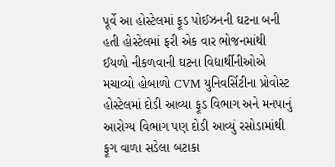પૂર્વે આ હોસ્ટેલમાં ફૂડ પોઈઝનની ઘટના બની હતી હોસ્ટેલમાં ફરી એક વાર ભોજનમાંથી ઈયળો નીકળવાની ઘટના વિદ્યાર્થીનીઓએ મચાવ્યો હોબાળો CVM યુનિવર્સિટીના પ્રોવોસ્ટ હોસ્ટેલમાં દોડી આવ્યા ફૂડ વિભાગ અને મનપાનું આરોગ્ય વિભાગ પણ દોડી આવ્યું રસોડામાંથી ફૂગ વાળા સડેલા બટાકા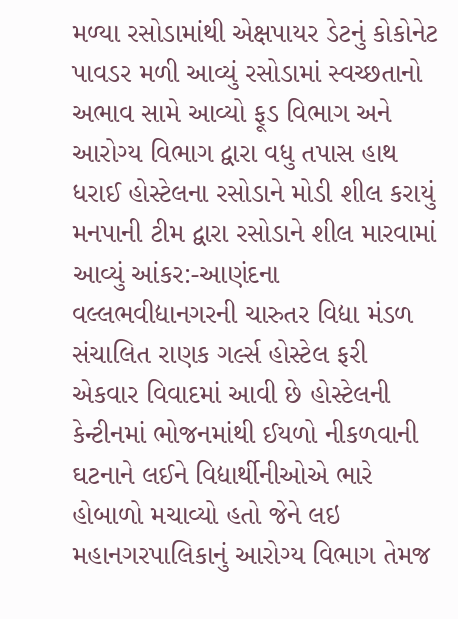મળ્યા રસોડામાંથી એક્ષપાયર ડેટનું કોકોનેટ પાવડર મળી આવ્યું રસોડામાં સ્વચ્છતાનો અભાવ સામે આવ્યો ફૂડ વિભાગ અને આરોગ્ય વિભાગ દ્વારા વધુ તપાસ હાથ ધરાઈ હોસ્ટેલના રસોડાને મોડી શીલ કરાયું મનપાની ટીમ દ્વારા રસોડાને શીલ મારવામાં આવ્યું આંકર:-આણંદના વલ્લભવીદ્યાનગરની ચારુતર વિદ્યા મંડળ સંચાલિત રાણક ગર્લ્સ હોસ્ટેલ ફરી એકવાર વિવાદમાં આવી છે હોસ્ટેલની કેન્ટીનમાં ભોજનમાંથી ઈયળો નીકળવાની ઘટનાને લઈને વિદ્યાર્થીનીઓએ ભારે હોબાળો મચાવ્યો હતો જેને લઇ મહાનગરપાલિકાનું આરોગ્ય વિભાગ તેમજ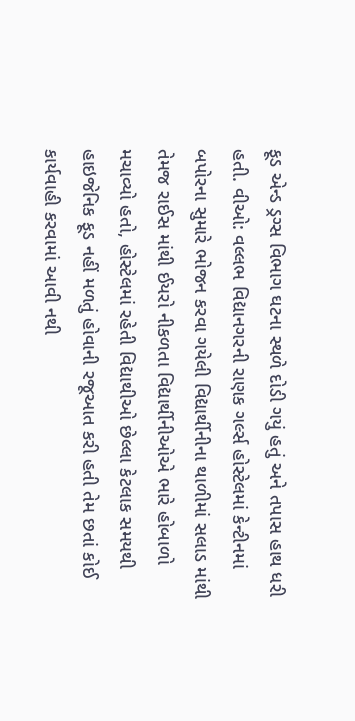ફૂડ એન્ડ ડ્રગ્સ વિભાગ ઘટના સ્થળે દોડી ગયું હતું અને તપાસ હાથ ધરી હતી. વીઓ: વલ્લભ વિદ્યાનગરની રાણક ગર્લ્સ હોસ્ટેલમાં કેન્ટીનમાં બપોરના સુમારે ભોજન કરવા ગયેલી વિદ્યાર્થીનીના થાળીમાં સલાડ માંથી તેમજ રાઈસ માંથી ઈયરો નીકળતા વિદ્યાર્થીનીઓએ ભારે હોબાળો મચાવ્યો હતો, હોસ્ટેલમાં રહેતી વિદ્યાથીઓ છેલ્લા કેટલાક સમયથી હાઇજેનિક ફૂડ નહીં મળતું હોવાની રજૂઆત કરી હતી તેમ છતાં કોઈ કાર્યવાહી કરવામાં આવી નથી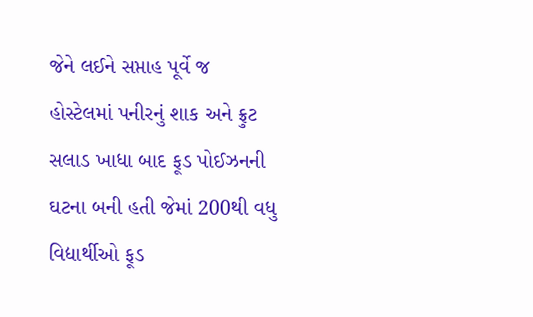જેને લઈને સપ્તાહ પૂર્વે જ હોસ્ટેલમાં પનીરનું શાક અને ફ્રુટ સલાડ ખાધા બાદ ફૂડ પોઈઝનની ઘટના બની હતી જેમાં 200થી વધુ વિદ્યાર્થીઓ ફૂડ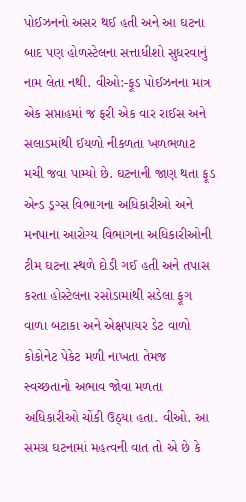પોઈઝનનો અસર થઈ હતી અને આ ઘટના બાદ પણ હોળસ્ટેલના સત્તાધીશો સુધરવાનું નામ લેતા નથી. વીઓ:-ફૂડ પોઈઝનના માત્ર એક સપ્તાહમાં જ ફરી એક વાર રાઈસ અને સલાડમાંથી ઈયળો નીકળતા ખળભળાટ મચી જવા પામ્યો છે. ઘટનાની જાણ થતા ફૂડ એન્ડ ડ્રગ્સ વિભાગના અધિકારીઓ અને મનપાના આરોગ્ય વિભાગના અધિકારીઓની ટીમ ઘટના સ્થળે દોડી ગઈ હતી અને તપાસ કરતા હોસ્ટેલના રસોડામાંથી સડેલા ફૂગ વાળા બટાકા અને એક્ષપાયર ડેટ વાળો કોકોનેટ પેકેટ મળી નાખતા તેમજ સ્વચ્છતાનો અભાવ જોવા મળતા અધિકારીઓ ચોંકી ઉઠ્યા હતા. વીઓ. આ સમગ્ર ઘટનામાં મહત્વની વાત તો એ છે કે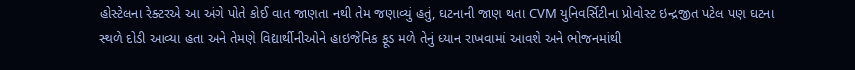હોસ્ટેલના રેક્ટરએ આ અંગે પોતે કોઈ વાત જાણતા નથી તેમ જણાવ્યું હતું, ઘટનાની જાણ થતા CVM યુનિવર્સિટીના પ્રોવોસ્ટ ઇન્દ્રજીત પટેલ પણ ઘટના સ્થળે દોડી આવ્યા હતા અને તેમણે વિદ્યાર્થીનીઓને હાઇજેનિક ફૂડ મળે તેનું ધ્યાન રાખવામાં આવશે અને ભોજનમાંથી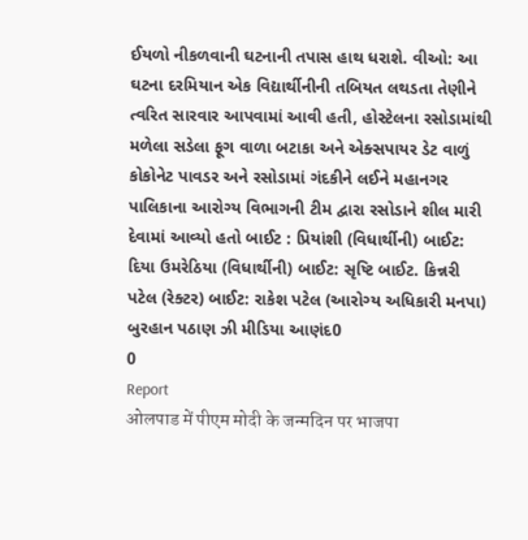ઈયળો નીકળવાની ઘટનાની તપાસ હાથ ધરાશે. વીઓ: આ ઘટના દરમિયાન એક વિદ્યાર્થીનીની તબિયત લથડતા તેણીને ત્વરિત સારવાર આપવામાં આવી હતી, હોસ્ટેલના રસોડામાંથી મળેલા સડેલા ફૂગ વાળા બટાકા અને એક્સપાયર ડેટ વાળું કોકોનેટ પાવડર અને રસોડામાં ગંદકીને લઈને મહાનગર પાલિકાના આરોગ્ય વિભાગની ટીમ દ્વારા રસોડાને શીલ મારી દેવામાં આવ્યો હતો બાઈટ : પ્રિયાંશી (વિધાર્થીની) બાઈટ: દિયા ઉમરેઠિયા (વિધાર્થીની) બાઈટ: સૃષ્ટિ બાઈટ. કિન્નરી પટેલ (રેક્ટર) બાઈટ: રાકેશ પટેલ (આરોગ્ય અધિકારી મનપા) બુરહાન પઠાણ ઝી મીડિયા આણંદ0
0
Report
ओलपाड में पीएम मोदी के जन्मदिन पर भाजपा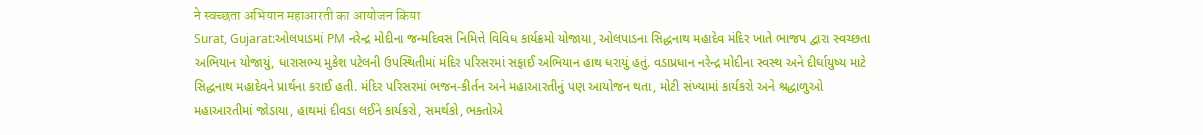ने स्वच्छता अभियान महाआरती का आयोजन किया
Surat, Gujarat:ઓલપાડમાં PM નરેન્દ્ર મોદીના જન્મદિવસ નિમિત્તે વિવિધ કાર્યક્રમો યોજાયા, ઓલપાડના સિદ્ધનાથ મહાદેવ મંદિર ખાતે ભાજપ દ્વારા સ્વચ્છતા અભિયાન યોજાયું, ધારાસભ્ય મુકેશ પટેલની ઉપસ્થિતીમાં મંદિર પરિસરમાં સફાઈ અભિયાન હાથ ધરાયું હતું. વડાપ્રધાન નરેન્દ્ર મોદીના સ્વસ્થ અને દીર્ઘાયુષ્ય માટે સિદ્ધનાથ મહાદેવને પ્રાર્થના કરાઈ હતી. મંદિર પરિસરમાં ભજન-કીર્તન અને મહાઆરતીનું પણ આયોજન થતા, મોટી સંખ્યામાં કાર્યકરો અને શ્રદ્ધાળુઓ મહાઆરતીમાં જોડાયા, હાથમાં દીવડા લઈને કાર્યકરો, સમર્થકો, ભક્તોએ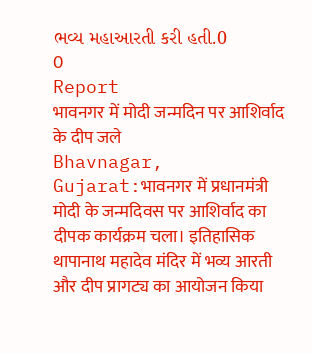ભવ્ય મહાઆરતી કરી હતી.0
0
Report
भावनगर में मोदी जन्मदिन पर आशिर्वाद के दीप जले
Bhavnagar, Gujarat:भावनगर में प्रधानमंत्री मोदी के जन्मदिवस पर आशिर्वाद का दीपक कार्यक्रम चला। इतिहासिक थापानाथ महादेव मंदिर में भव्य आरती और दीप प्रागट्य का आयोजन किया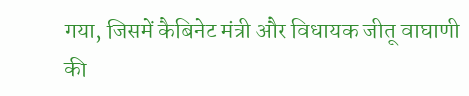गया, जिसमें कैबिनेट मंत्री और विधायक जीतू वाघाणी की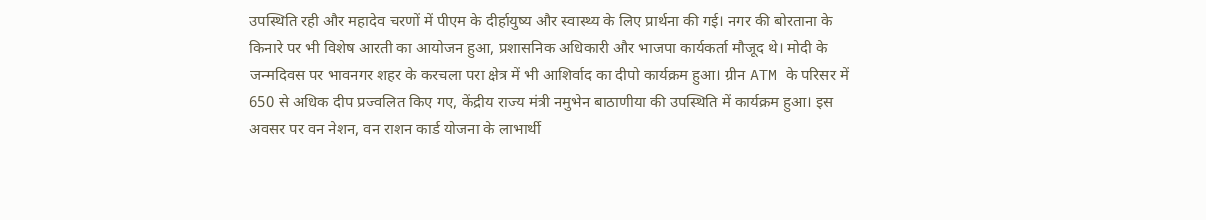उपस्थिति रही और महादेव चरणों में पीएम के दीर्हायुष्य और स्वास्थ्य के लिए प्रार्थना की गई। नगर की बोरताना के किनारे पर भी विशेष आरती का आयोजन हुआ, प्रशासनिक अधिकारी और भाजपा कार्यकर्ता मौजूद थे। मोदी के जन्मदिवस पर भावनगर शहर के करचला परा क्षेत्र में भी आशिर्वाद का दीपो कार्यक्रम हुआ। ग्रीन ATM के परिसर में 650 से अधिक दीप प्रज्वलित किए गए, केंद्रीय राज्य मंत्री नमुभेन बाठाणीया की उपस्थिति में कार्यक्रम हुआ। इस अवसर पर वन नेशन, वन राशन कार्ड योजना के लाभार्थी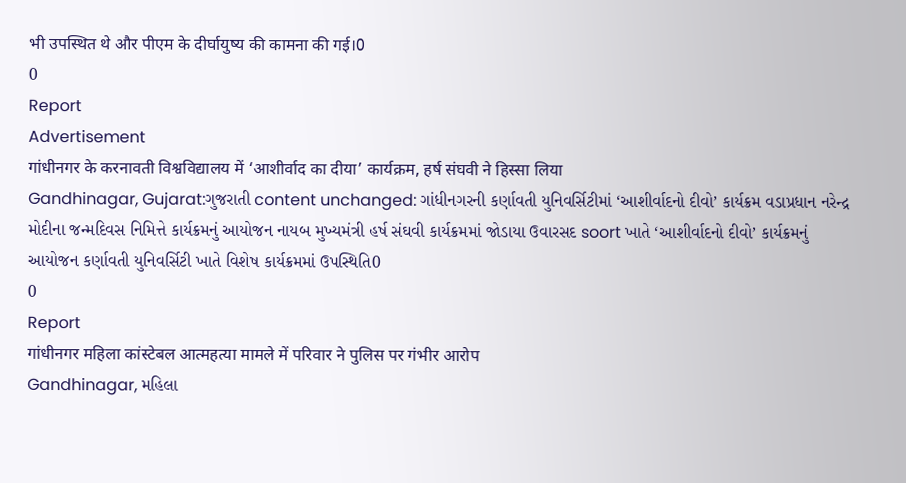भी उपस्थित थे और पीएम के दीर्घायुष्य की कामना की गई।0
0
Report
Advertisement
गांधीनगर के करनावती विश्वविद्यालय में ‘आशीर्वाद का दीया’ कार्यक्रम, हर्ष संघवी ने हिस्सा लिया
Gandhinagar, Gujarat:ગુજરાતી content unchanged: ગાંધીનગરની કર્ણાવતી યુનિવર્સિટીમાં ‘આશીર્વાદનો દીવો’ કાર્યક્રમ વડાપ્રધાન નરેન્દ્ર મોદીના જન્મદિવસ નિમિત્તે કાર્યક્રમનું આયોજન નાયબ મુખ્યમંત્રી હર્ષ સંઘવી કાર્યક્રમમાં જોડાયા ઉવારસદ soort ખાતે ‘આશીર્વાદનો દીવો’ કાર્યક્રમનું આયોજન કર્ણાવતી યુનિવર્સિટી ખાતે વિશેષ કાર્યક્રમમાં ઉપસ્થિતિ0
0
Report
गांधीनगर महिला कांस्टेबल आत्महत्या मामले में परिवार ने पुलिस पर गंभीर आरोप
Gandhinagar, મહિલા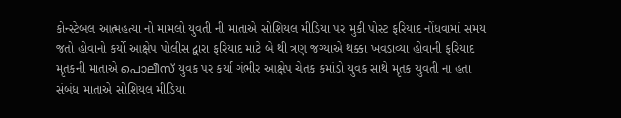કોન્સ્ટેબલ આત્મહત્યા નો મામલો યુવતી ની માતાએ સોશિયલ મીડિયા પર મુકી પોસ્ટ ફરિયાદ નોંધવામાં સમય જતો હોવાનો કર્યો આક્ષેપ પોલીસ દ્વારા ફરિયાદ માટે બે થી ત્રણ જગ્યાએ થક્કા ખવડાવ્યા હોવાની ફરિયાદ મૃતકની માતાએ പൊലീസ് યુવક પર કર્યા ગંભીર આક્ષેપ ચેતક કમાંડો યુવક સાથે મૃતક યુવતી ના હતા સંબંધ માતાએ સોશિયલ મીડિયા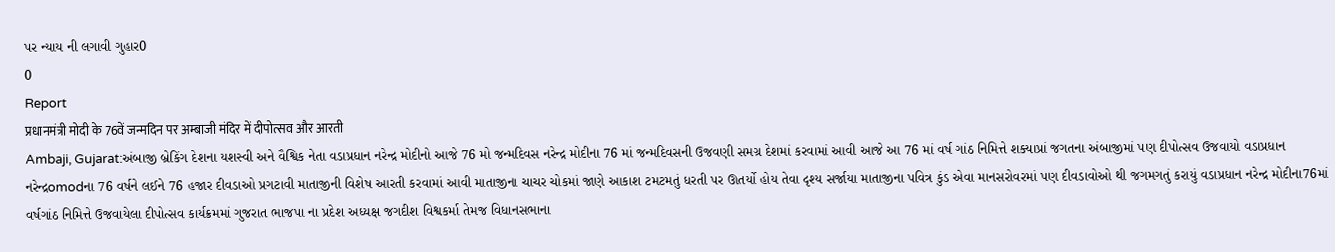પર ન્યાય ની લગાવી ગુહાર0
0
Report
प्रधानमंत्री मोदी के 76वें जन्मदिन पर अम्बाजी मंदिर में दीपोत्सव और आरती
Ambaji, Gujarat:અંબાજી બ્રેકિંગ દેશના યશસ્વી અને વૈશ્વિક નેતા વડાપ્રધાન નરેન્દ્ર મોદીનો આજે 76 મો જન્મદિવસ નરેન્દ્ર મોદીના 76 માં જન્મદિવસની ઉજવણી સમગ્ર દેશમાં કરવામાં આવી આજે આ 76 માં વર્ષ ગાંઠ નિમિત્તે શક્યાપ્રાં જગતના અંબાજીમાં પણ દીપોત્સવ ઉજવાયો વડાપ્રધાન નરેન્દ્રomodના 76 વર્ષને લઈને 76 હજાર દીવડાઓ પ્રગટાવી માતાજીની વિશેષ આરતી કરવામાં આવી માતાજીના ચાચર ચોકમાં જાણે આકાશ ટમટમતું ધરતી પર ઊતર્યો હોય તેવા દૃશ્ય સર્જાયા માતાજીના પવિત્ર કુંડ એવા માનસરોવરમાં પણ દીવડાવોઓ થી જગમગતું કરાયું વડાપ્રધાન નરેન્દ્ર મોદીના76માં વર્ષગાંઠ નિમિત્તે ઉજવાયેલા દીપોત્સવ કાર્યક્રમમાં ગુજરાત ભાજપા ના પ્રદેશ અધ્યક્ષ જગદીશ વિશ્વકર્મા તેમજ વિધાનસભાના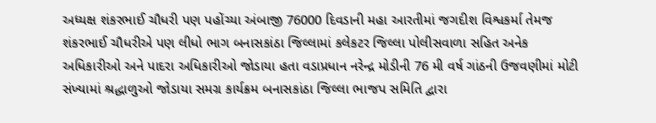અધ્યક્ષ શંકરભાઈ ચૌધરી પણ પહોંચ્યા અંબાજી 76000 દિવડાની મહા આરતીમાં જગદીશ વિશ્વકર્મા તેમજ શંકરભાઈ ચૌધરીએ પણ લીધો ભાગ બનાસકાંઠા જિલ્લામાં કલેકટર જિલ્લા પોલીસવાળા સહિત અનેક અધિકારીઓ અને પાદરા અધિકારીઓ જોડાયા હતા વડાપ્રધાન નરેન્દ્ર મોડીની 76 મી વર્ષ ગાંઠની ઉજવણીમાં મોટી સંખ્યામાં શ્રદ્ધાળુઓ જોડાયા સમગ્ર કાર્યક્રમ બનાસકાંઠા જિલ્લા ભાજપ સમિતિ દ્વારા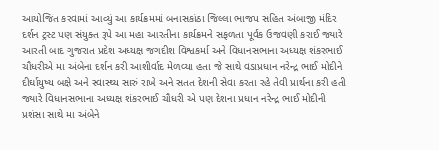આયોજિત કરવામાં આવ્યું આ કાર્યક્રમમાં બનાસકાંઠા જિલ્લા ભાજપ સહિત અંબાજી મંદિર દર્શન ટ્રસ્ટ પણ સંયુક્ત રૂપે આ મહા આરતીના કાર્યક્રમને સફળતા પૂર્વક ઉજવણી કરાઈ જ્યારે આરતી બાદ ગુજરાત પ્રદેશ અધ્યક્ષ જગદીશ વિશ્વકર્મા અને વિધાનસભાના અધ્યક્ષ શંકરભાઈ ચૌધરીએ મા અંબેના દર્શન કરી આશીર્વાદ મેળવ્યા હતા જે સાથે વડાપ્રધાન નરેન્દ્ર ભાઈ મોદીને દીર્ઘાયુષ્ય બક્ષે અને સ્વાસ્થ્ય સારું રાખે અને સતત દેશની સેવા કરતા રહે તેવી પ્રાર્થના કરી હતી જ્યારે વિધાનસભાના અધ્યક્ષ શંકરભાઈ ચૌધરી એ પણ દેશના પ્રધાન નરેન્દ્ર ભાઈ મોદીની પ્રશંસા સાથે મા અંબેને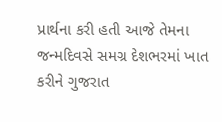પ્રાર્થના કરી હતી આજે તેમના જન્મદિવસે સમગ્ર દેશભરમાં ખાત કરીને ગુજરાત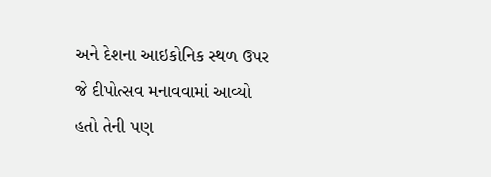અને દેશના આઇકોનિક સ્થળ ઉપર જે દીપોત્સવ મનાવવામાં આવ્યો હતો તેની પણ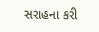સરાહના કરી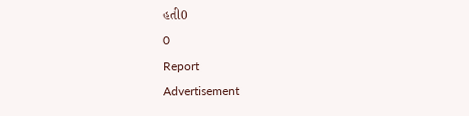હતી0
0
Report
Advertisement